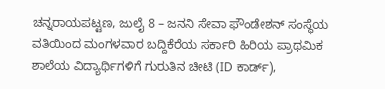ಚನ್ನರಾಯಪಟ್ಟಣ, ಜುಲೈ 8 – ಜನನಿ ಸೇವಾ ಫೌಂಡೇಶನ್ ಸಂಸ್ಥೆಯ ವತಿಯಿಂದ ಮಂಗಳವಾರ ಬದ್ದಿಕೆರೆಯ ಸರ್ಕಾರಿ ಹಿರಿಯ ಪ್ರಾಥಮಿಕ ಶಾಲೆಯ ವಿದ್ಯಾರ್ಥಿಗಳಿಗೆ ಗುರುತಿನ ಚೀಟಿ (ID ಕಾರ್ಡ್),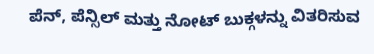ಪೆನ್, ಪೆನ್ಸಿಲ್ ಮತ್ತು ನೋಟ್ ಬುಕ್ಗಳನ್ನು ವಿತರಿಸುವ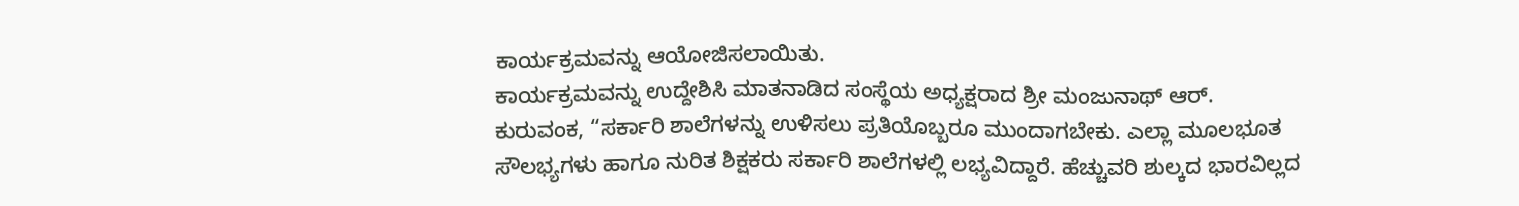ಕಾರ್ಯಕ್ರಮವನ್ನು ಆಯೋಜಿಸಲಾಯಿತು.
ಕಾರ್ಯಕ್ರಮವನ್ನು ಉದ್ದೇಶಿಸಿ ಮಾತನಾಡಿದ ಸಂಸ್ಥೆಯ ಅಧ್ಯಕ್ಷರಾದ ಶ್ರೀ ಮಂಜುನಾಥ್ ಆರ್. ಕುರುವಂಕ, “ಸರ್ಕಾರಿ ಶಾಲೆಗಳನ್ನು ಉಳಿಸಲು ಪ್ರತಿಯೊಬ್ಬರೂ ಮುಂದಾಗಬೇಕು. ಎಲ್ಲಾ ಮೂಲಭೂತ ಸೌಲಭ್ಯಗಳು ಹಾಗೂ ನುರಿತ ಶಿಕ್ಷಕರು ಸರ್ಕಾರಿ ಶಾಲೆಗಳಲ್ಲಿ ಲಭ್ಯವಿದ್ದಾರೆ. ಹೆಚ್ಚುವರಿ ಶುಲ್ಕದ ಭಾರವಿಲ್ಲದ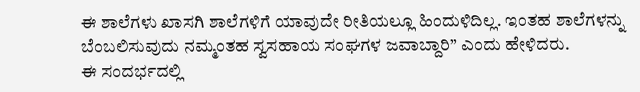ಈ ಶಾಲೆಗಳು ಖಾಸಗಿ ಶಾಲೆಗಳಿಗೆ ಯಾವುದೇ ರೀತಿಯಲ್ಲೂ ಹಿಂದುಳಿದಿಲ್ಲ. ಇಂತಹ ಶಾಲೆಗಳನ್ನು ಬೆಂಬಲಿಸುವುದು ನಮ್ಮಂತಹ ಸ್ವಸಹಾಯ ಸಂಘಗಳ ಜವಾಬ್ದಾರಿ” ಎಂದು ಹೇಳಿದರು.
ಈ ಸಂದರ್ಭದಲ್ಲಿ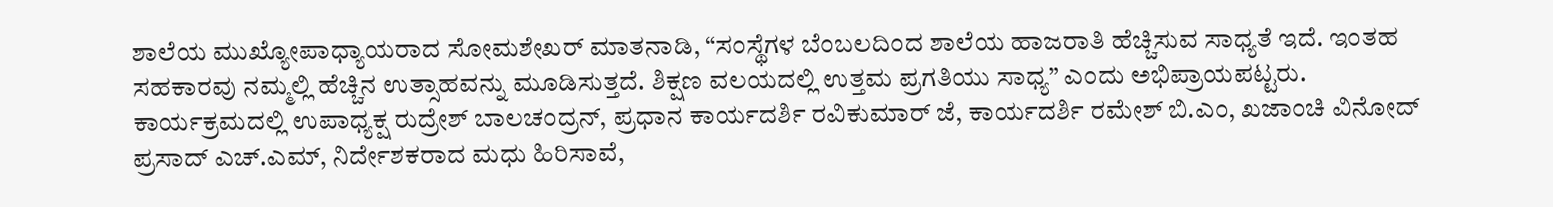ಶಾಲೆಯ ಮುಖ್ಯೋಪಾಧ್ಯಾಯರಾದ ಸೋಮಶೇಖರ್ ಮಾತನಾಡಿ, “ಸಂಸ್ಥೆಗಳ ಬೆಂಬಲದಿಂದ ಶಾಲೆಯ ಹಾಜರಾತಿ ಹೆಚ್ಚಿಸುವ ಸಾಧ್ಯತೆ ಇದೆ. ಇಂತಹ ಸಹಕಾರವು ನಮ್ಮಲ್ಲಿ ಹೆಚ್ಚಿನ ಉತ್ಸಾಹವನ್ನು ಮೂಡಿಸುತ್ತದೆ. ಶಿಕ್ಷಣ ವಲಯದಲ್ಲಿ ಉತ್ತಮ ಪ್ರಗತಿಯು ಸಾಧ್ಯ” ಎಂದು ಅಭಿಪ್ರಾಯಪಟ್ಟರು.
ಕಾರ್ಯಕ್ರಮದಲ್ಲಿ ಉಪಾಧ್ಯಕ್ಷ ರುದ್ರೇಶ್ ಬಾಲಚಂದ್ರನ್, ಪ್ರಧಾನ ಕಾರ್ಯದರ್ಶಿ ರವಿಕುಮಾರ್ ಜೆ, ಕಾರ್ಯದರ್ಶಿ ರಮೇಶ್ ಬಿ.ಎಂ, ಖಜಾಂಚಿ ವಿನೋದ್ ಪ್ರಸಾದ್ ಎಚ್.ಎಮ್, ನಿರ್ದೇಶಕರಾದ ಮಧು ಹಿರಿಸಾವೆ,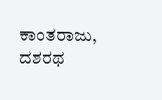ಕಾಂತರಾಜು, ದಶರಥ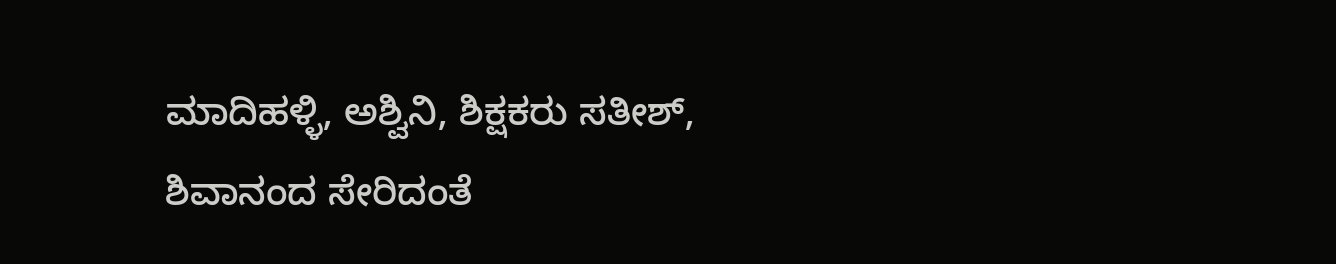ಮಾದಿಹಳ್ಳಿ, ಅಶ್ವಿನಿ, ಶಿಕ್ಷಕರು ಸತೀಶ್, ಶಿವಾನಂದ ಸೇರಿದಂತೆ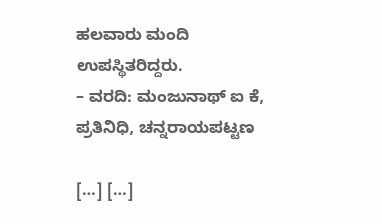ಹಲವಾರು ಮಂದಿ ಉಪಸ್ಥಿತರಿದ್ದರು.
– ವರದಿ: ಮಂಜುನಾಥ್ ಐ ಕೆ, ಪ್ರತಿನಿಧಿ, ಚನ್ನರಾಯಪಟ್ಟಣ

[…] […]